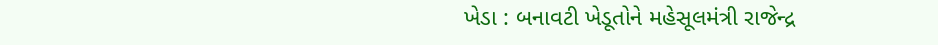ખેડા : બનાવટી ખેડૂતોને મહેસૂલમંત્રી રાજેન્દ્ર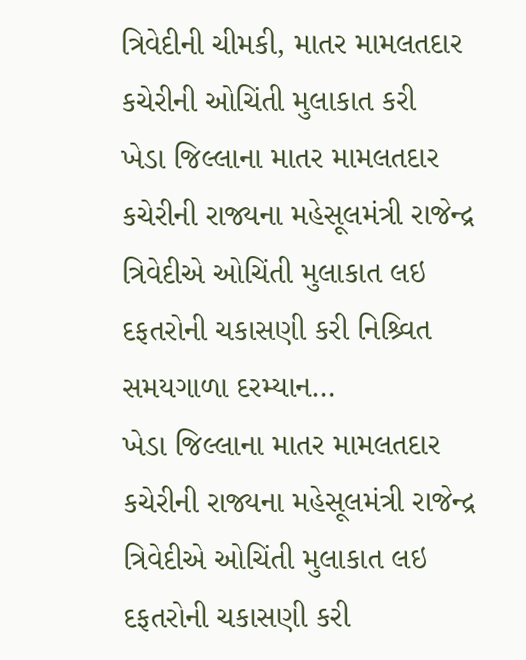ત્રિવેદીની ચીમકી, માતર મામલતદાર કચેરીની ઓચિંતી મુલાકાત કરી
ખેડા જિલ્લાના માતર મામલતદાર કચેરીની રાજ્યના મહેસૂલમંત્રી રાજેન્દ્ર ત્રિવેદીએ ઓચિંતી મુલાકાત લઇ દફતરોની ચકાસણી કરી નિશ્ર્વિત સમયગાળા દરમ્યાન…
ખેડા જિલ્લાના માતર મામલતદાર કચેરીની રાજ્યના મહેસૂલમંત્રી રાજેન્દ્ર ત્રિવેદીએ ઓચિંતી મુલાકાત લઇ દફતરોની ચકાસણી કરી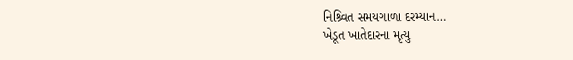નિશ્ર્વિત સમયગાળા દરમ્યાન…
ખેડૂત ખાતેદારના મૃત્યુ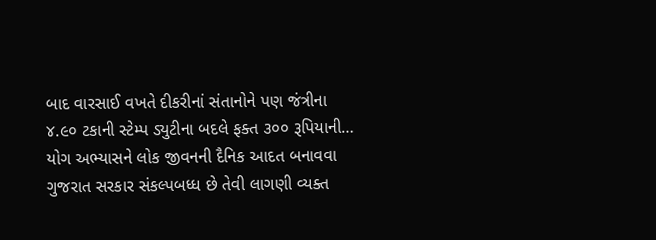બાદ વારસાઈ વખતે દીકરીનાં સંતાનોને પણ જંત્રીના ૪.૯૦ ટકાની સ્ટેમ્પ ડ્યુટીના બદલે ફક્ત ૩૦૦ રૂપિયાની…
યોગ અભ્યાસને લોક જીવનની દૈનિક આદત બનાવવા ગુજરાત સરકાર સંકલ્પબધ્ધ છે તેવી લાગણી વ્યક્ત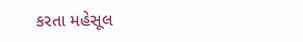કરતા મહેસૂલ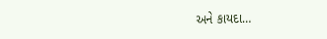અને કાયદા…